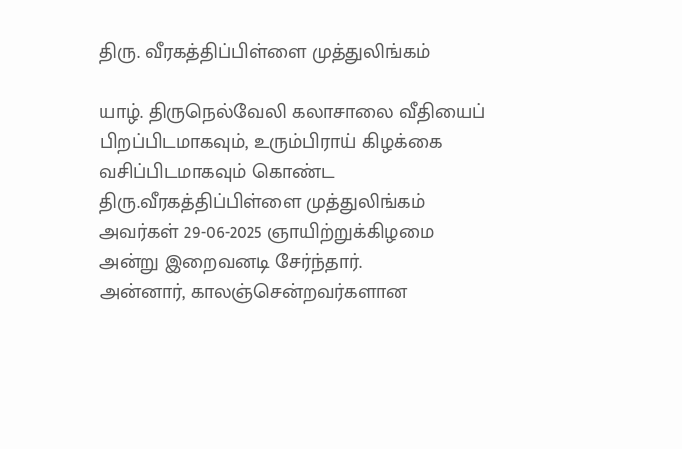திரு. வீரகத்திப்பிள்ளை முத்துலிங்கம்

யாழ். திருநெல்வேலி கலாசாலை வீதியைப் பிறப்பிடமாகவும், உரும்பிராய் கிழக்கை வசிப்பிடமாகவும் கொண்ட திரு.வீரகத்திப்பிள்ளை முத்துலிங்கம் அவர்கள் 29-06-2025 ஞாயிற்றுக்கிழமை அன்று இறைவனடி சேர்ந்தார்.
அன்னார், காலஞ்சென்றவர்களான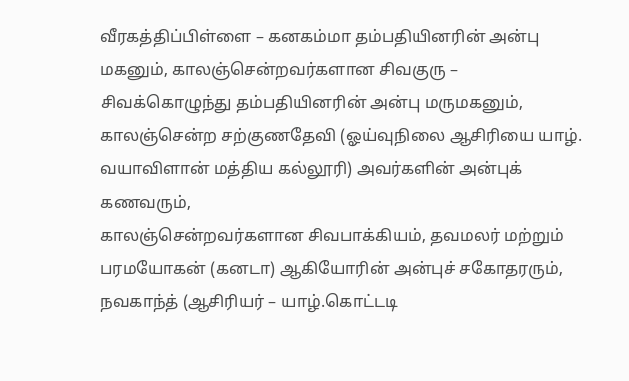வீரகத்திப்பிள்ளை – கனகம்மா தம்பதியினரின் அன்பு மகனும், காலஞ்சென்றவர்களான சிவகுரு – சிவக்கொழுந்து தம்பதியினரின் அன்பு மருமகனும்,
காலஞ்சென்ற சற்குணதேவி (ஓய்வுநிலை ஆசிரியை யாழ். வயாவிளான் மத்திய கல்லூரி) அவர்களின் அன்புக் கணவரும்,
காலஞ்சென்றவர்களான சிவபாக்கியம், தவமலர் மற்றும் பரமயோகன் (கனடா) ஆகியோரின் அன்புச் சகோதரரும்,
நவகாந்த் (ஆசிரியர் – யாழ்.கொட்டடி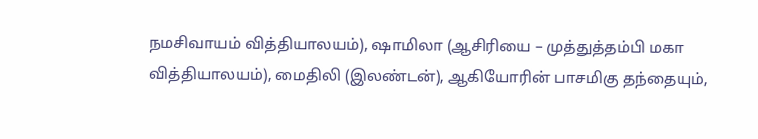நமசிவாயம் வித்தியாலயம்), ஷாமிலா (ஆசிரியை – முத்துத்தம்பி மகா வித்தியாலயம்), மைதிலி (இலண்டன்), ஆகியோரின் பாசமிகு தந்தையும்,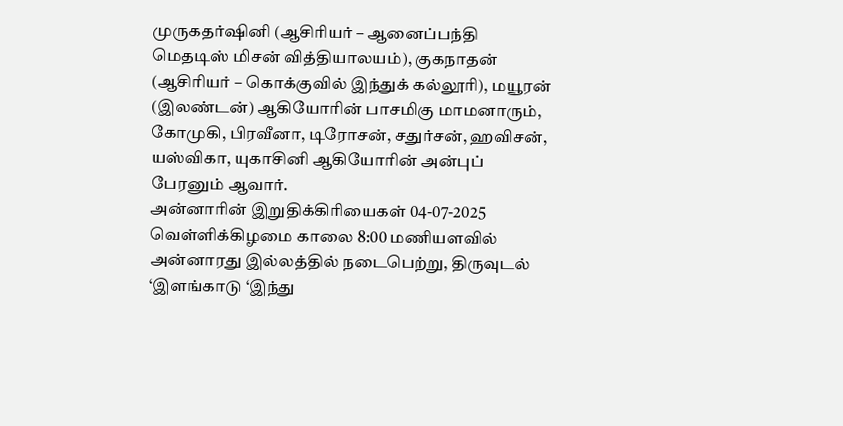முருகதர்ஷினி (ஆசிரியர் – ஆனைப்பந்தி மெதடிஸ் மிசன் வித்தியாலயம்), குகநாதன் (ஆசிரியர் – கொக்குவில் இந்துக் கல்லூரி), மயூரன் (இலண்டன்) ஆகியோரின் பாசமிகு மாமனாரும்,
கோமுகி, பிரவீனா, டிரோசன், சதுர்சன், ஹவிசன், யஸ்விகா, யுகாசினி ஆகியோரின் அன்புப் பேரனும் ஆவார்.
அன்னாரின் இறுதிக்கிரியைகள் 04-07-2025 வெள்ளிக்கிழமை காலை 8:00 மணியளவில் அன்னாரது இல்லத்தில் நடைபெற்று, திருவுடல் ‘இளங்காடு ‘இந்து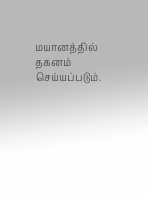மயானத்தில் தகனம் செய்யப்படும்.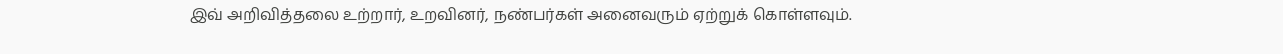இவ் அறிவித்தலை உற்றார், உறவினர், நண்பர்கள் அனைவரும் ஏற்றுக் கொள்ளவும்.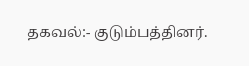தகவல்:- குடும்பத்தினர்.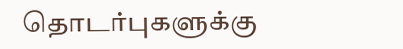தொடர்புகளுக்கு